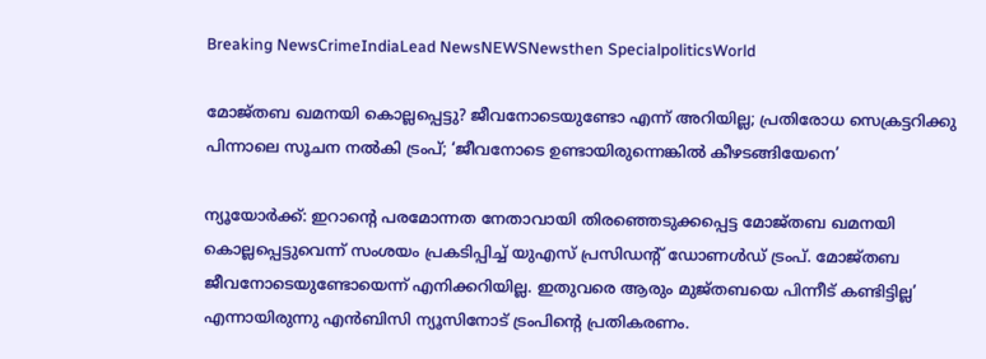Breaking NewsCrimeIndiaLead NewsNEWSNewsthen SpecialpoliticsWorld

മോജ്തബ ഖമനയി കൊല്ലപ്പെട്ടു? ജീവനോടെയുണ്ടോ എന്ന് അറിയില്ല; പ്രതിരോധ സെക്രട്ടറിക്കു പിന്നാലെ സൂചന നല്‍കി ട്രംപ്; ‘ജീവനോടെ ഉണ്ടായിരുന്നെങ്കില്‍ കീഴടങ്ങിയേനെ’

ന്യൂയോര്‍ക്ക്: ഇറാന്റെ പരമോന്നത നേതാവായി തിരഞ്ഞെടുക്കപ്പെട്ട മോജ്തബ ഖമനയി കൊല്ലപ്പെട്ടുവെന്ന് സംശയം പ്രകടിപ്പിച്ച് യുഎസ് പ്രസിഡന്റ് ഡോണള്‍ഡ് ട്രംപ്. മോജ്തബ ജീവനോടെയുണ്ടോയെന്ന് എനിക്കറിയില്ല. ഇതുവരെ ആരും മുജ്തബയെ പിന്നീട് കണ്ടിട്ടില്ല’ എന്നായിരുന്നു എന്‍ബിസി ന്യൂസിനോട് ട്രംപിന്റെ പ്രതികരണം.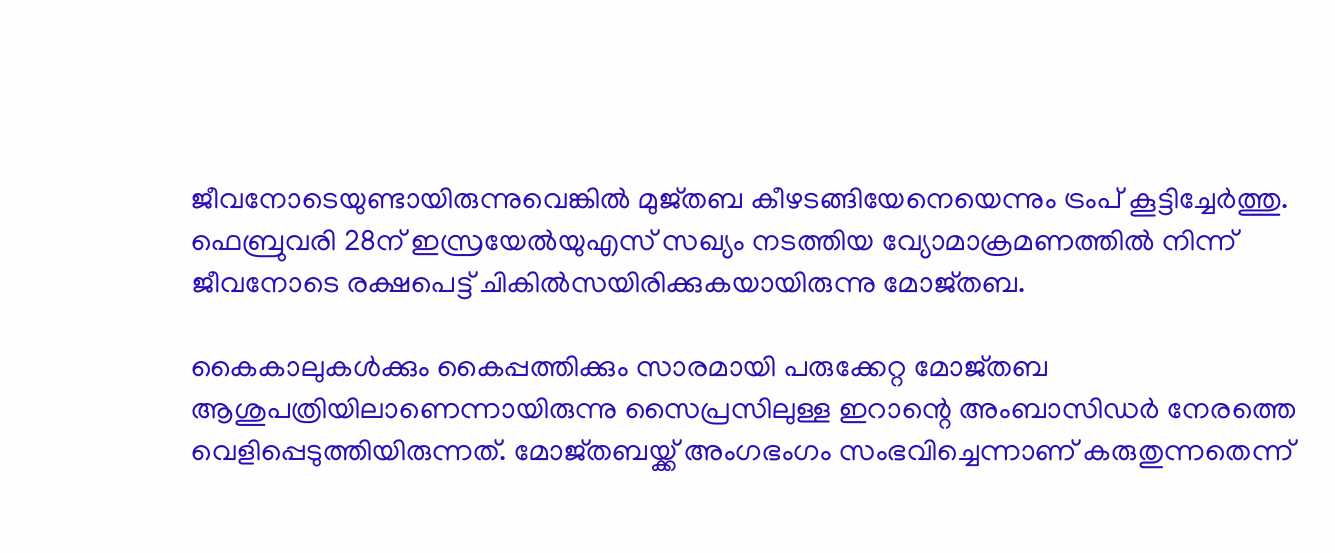ജീവനോടെയുണ്ടായിരുന്നുവെങ്കില്‍ മുജ്തബ കീഴടങ്ങിയേനെയെന്നും ട്രംപ് കൂട്ടിച്ചേര്‍ത്തു. ഫെബ്രുവരി 28ന് ഇസ്രയേല്‍യുഎസ് സഖ്യം നടത്തിയ വ്യോമാക്രമണത്തില്‍ നിന്ന് ജീവനോടെ രക്ഷപെട്ട് ചികില്‍സയിരിക്കുകയായിരുന്നു മോജ്തബ.

കൈകാലുകള്‍ക്കും കൈപ്പത്തിക്കും സാരമായി പരുക്കേറ്റ മോജ്തബ ആശുപത്രിയിലാണെന്നായിരുന്നു സൈപ്രസിലുള്ള ഇറാന്റെ അംബാസിഡര്‍ നേരത്തെ വെളിപ്പെടുത്തിയിരുന്നത്. മോജ്തബയ്ക്ക് അംഗഭംഗം സംഭവിച്ചെന്നാണ് കരുതുന്നതെന്ന്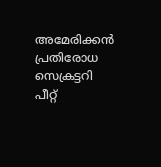അമേരിക്കന്‍ പ്രതിരോധ സെക്രട്ടറി പീറ്റ്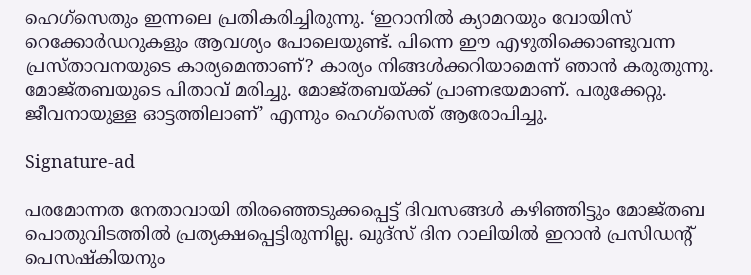ഹെഗ്‌സെതും ഇന്നലെ പ്രതികരിച്ചിരുന്നു. ‘ഇറാനില്‍ ക്യാമറയും വോയിസ് റെക്കോര്‍ഡറുകളും ആവശ്യം പോലെയുണ്ട്. പിന്നെ ഈ എഴുതിക്കൊണ്ടുവന്ന പ്രസ്താവനയുടെ കാര്യമെന്താണ്? കാര്യം നിങ്ങള്‍ക്കറിയാമെന്ന് ഞാന്‍ കരുതുന്നു. മോജ്തബയുടെ പിതാവ് മരിച്ചു. മോജ്തബയ്ക്ക് പ്രാണഭയമാണ്. പരുക്കേറ്റു. ജീവനായുള്ള ഓട്ടത്തിലാണ്’ എന്നും ഹെഗ്‌സെത് ആരോപിച്ചു.

Signature-ad

പരമോന്നത നേതാവായി തിരഞ്ഞെടുക്കപ്പെട്ട് ദിവസങ്ങള്‍ കഴിഞ്ഞിട്ടും മോജ്തബ പൊതുവിടത്തില്‍ പ്രത്യക്ഷപ്പെട്ടിരുന്നില്ല. ഖുദ്‌സ് ദിന റാലിയില്‍ ഇറാന്‍ പ്രസിഡന്റ് പെസഷ്‌കിയനും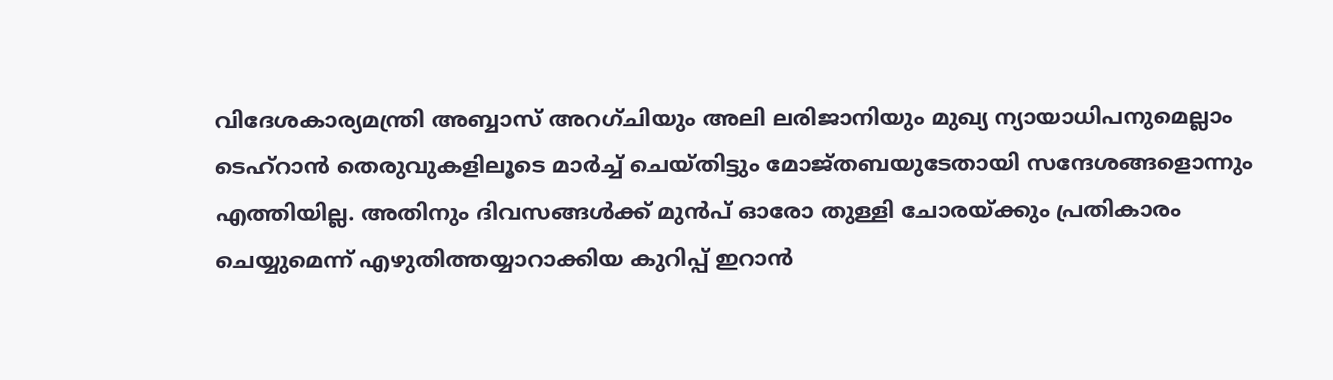വിദേശകാര്യമന്ത്രി അബ്ബാസ് അറഗ്ചിയും അലി ലരിജാനിയും മുഖ്യ ന്യായാധിപനുമെല്ലാം ടെഹ്‌റാന്‍ തെരുവുകളിലൂടെ മാര്‍ച്ച് ചെയ്തിട്ടും മോജ്തബയുടേതായി സന്ദേശങ്ങളൊന്നും എത്തിയില്ല. അതിനും ദിവസങ്ങള്‍ക്ക് മുന്‍പ് ഓരോ തുള്ളി ചോരയ്ക്കും പ്രതികാരം ചെയ്യുമെന്ന് എഴുതിത്തയ്യാറാക്കിയ കുറിപ്പ് ഇറാന്‍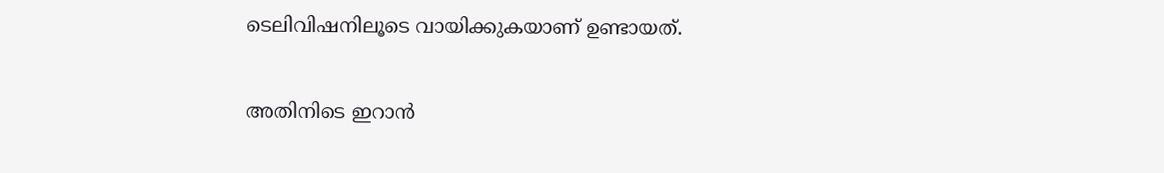ടെലിവിഷനിലൂടെ വായിക്കുകയാണ് ഉണ്ടായത്.

അതിനിടെ ഇറാന്‍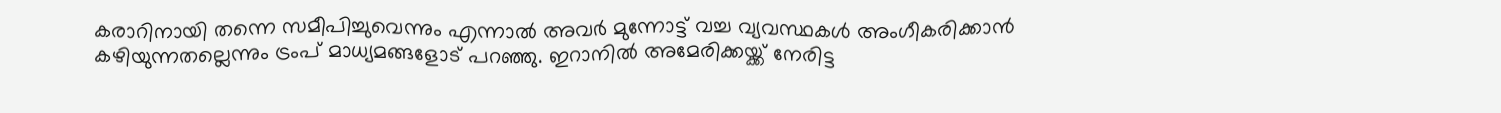കരാറിനായി തന്നെ സമീപിച്ചുവെന്നും എന്നാല്‍ അവര്‍ മുന്നോട്ട് വച്ച വ്യവസ്ഥകള്‍ അംഗീകരിക്കാന്‍ കഴിയുന്നതല്ലെന്നും ട്രംപ് മാധ്യമങ്ങളോട് പറഞ്ഞു. ഇറാനില്‍ അമേരിക്കയ്ക്ക് നേരിട്ട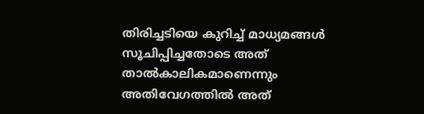തിരിച്ചടിയെ കുറിച്ച് മാധ്യമങ്ങള്‍ സൂചിപ്പിച്ചതോടെ അത് താല്‍കാലികമാണെന്നും അതിവേഗത്തില്‍ അത്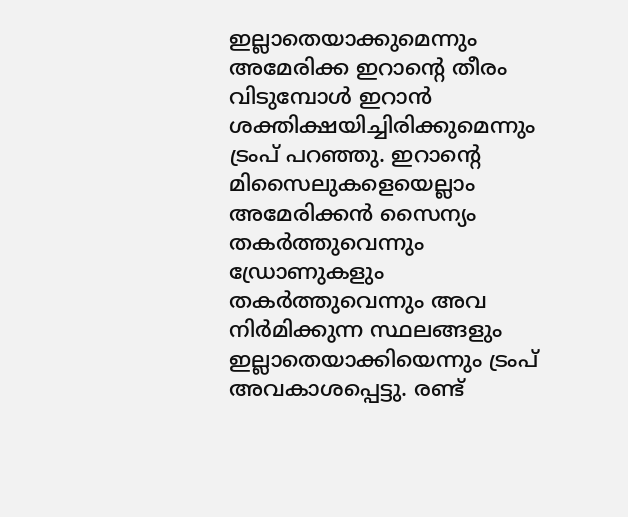ഇല്ലാതെയാക്കുമെന്നും അമേരിക്ക ഇറാന്റെ തീരം വിടുമ്പോള്‍ ഇറാന്‍ ശക്തിക്ഷയിച്ചിരിക്കുമെന്നും ട്രംപ് പറഞ്ഞു. ഇറാന്റെ മിസൈലുകളെയെല്ലാം അമേരിക്കന്‍ സൈന്യം തകര്‍ത്തുവെന്നും ഡ്രോണുകളും തകര്‍ത്തുവെന്നും അവ നിര്‍മിക്കുന്ന സ്ഥലങ്ങളും ഇല്ലാതെയാക്കിയെന്നും ട്രംപ് അവകാശപ്പെട്ടു. രണ്ട്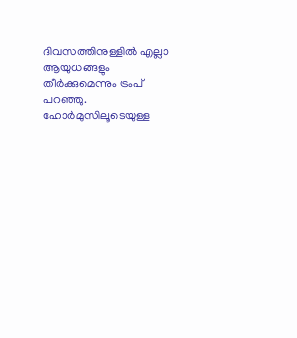ദിവസത്തിനുള്ളില്‍ എല്ലാ ആയുധങ്ങളും തീര്‍ക്കുമെന്നും ട്രംപ് പറഞ്ഞു. ഹോര്‍മുസിലൂടെയുള്ള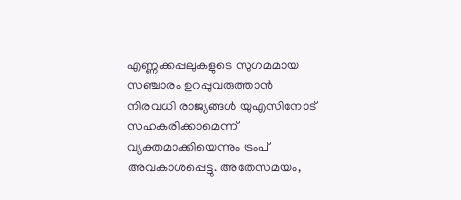എണ്ണക്കപ്പലുകളുടെ സുഗമമായ സഞ്ചാരം ഉറപ്പുവരുത്താന്‍ നിരവധി രാജ്യങ്ങള്‍ യുഎസിനോട് സഹകരിക്കാമെന്ന് വ്യക്തമാക്കിയെന്നും ട്രംപ് അവകാശപ്പെട്ടു. അതേസമയം,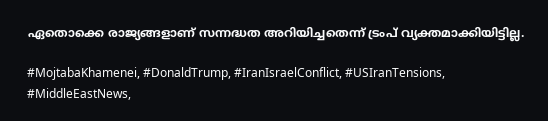ഏതൊക്കെ രാജ്യങ്ങളാണ് സന്നദ്ധത അറിയിച്ചതെന്ന് ട്രംപ് വ്യക്തമാക്കിയിട്ടില്ല.

#MojtabaKhamenei, #DonaldTrump, #IranIsraelConflict, #USIranTensions, #MiddleEastNews,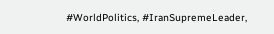#WorldPolitics, #IranSupremeLeader,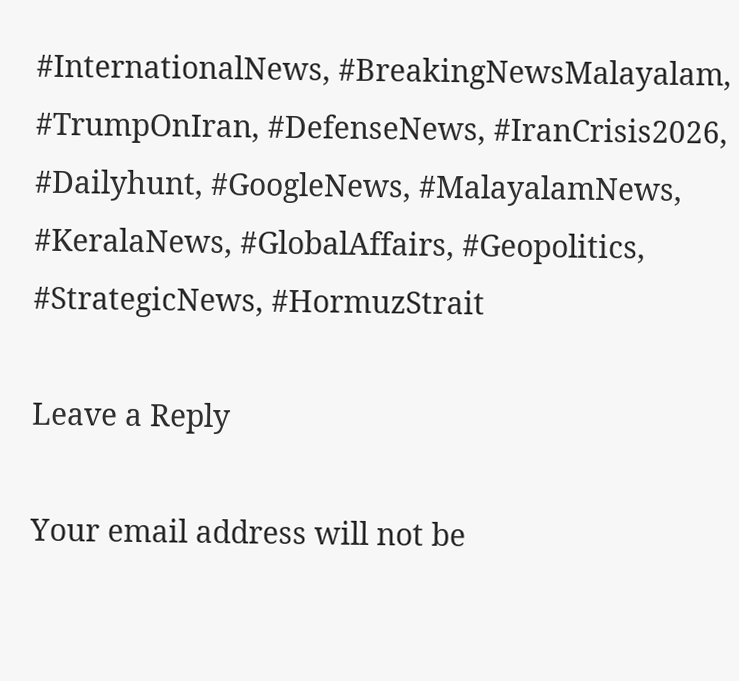#InternationalNews, #BreakingNewsMalayalam, #TrumpOnIran, #DefenseNews, #IranCrisis2026, #Dailyhunt, #GoogleNews, #MalayalamNews, #KeralaNews, #GlobalAffairs, #Geopolitics, #StrategicNews, #HormuzStrait

Leave a Reply

Your email address will not be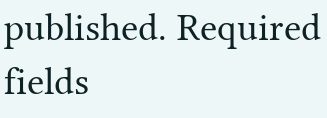published. Required fields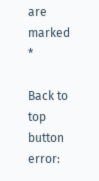are marked *

Back to top button
error: